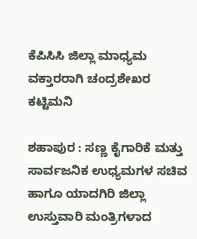ಕೆಪಿಸಿಸಿ ಜಿಲ್ಲಾ ಮಾಧ್ಯಮ ವಕ್ತಾರರಾಗಿ ಚಂದ್ರಶೇಖರ ಕಟ್ಟಿಮನಿ

ಶಹಾಪುರ : ಸಣ್ಣ ಕೈಗಾರಿಕೆ ಮತ್ತು ಸಾರ್ವಜನಿಕ ಉಧ್ಯಮಗಳ ಸಚಿವ ಹಾಗೂ ಯಾದಗಿರಿ ಜಿಲ್ಲಾ ಉಸ್ತುವಾರಿ ಮಂತ್ರಿಗಳಾದ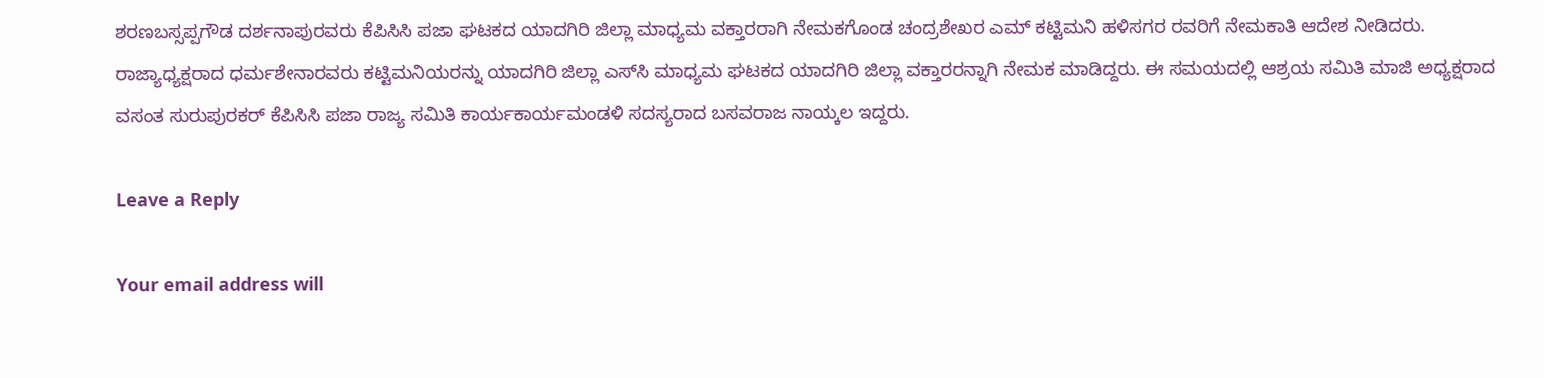ಶರಣಬಸ್ಸಪ್ಪಗೌಡ ದರ್ಶನಾಪುರವರು ಕೆಪಿಸಿಸಿ ಪಜಾ ಘಟಕದ ಯಾದಗಿರಿ ಜಿಲ್ಲಾ ಮಾಧ್ಯಮ ವಕ್ತಾರರಾಗಿ ನೇಮಕಗೊಂಡ ಚಂದ್ರಶೇಖರ ಎಮ್ ಕಟ್ಟಿಮನಿ ಹಳಿಸಗರ ರವರಿಗೆ ನೇಮಕಾತಿ ಆದೇಶ ನೀಡಿದರು. ರಾಜ್ಯಾಧ್ಯಕ್ಷರಾದ ಧರ್ಮಶೇನಾರವರು ಕಟ್ಟಿಮನಿಯರನ್ನು ಯಾದಗಿರಿ ಜಿಲ್ಲಾ ಎಸ್‍ಸಿ ಮಾಧ್ಯಮ ಘಟಕದ ಯಾದಗಿರಿ ಜಿಲ್ಲಾ ವಕ್ತಾರರನ್ನಾಗಿ ನೇಮಕ ಮಾಡಿದ್ದರು. ಈ ಸಮಯದಲ್ಲಿ ಆಶ್ರಯ ಸಮಿತಿ ಮಾಜಿ ಅಧ್ಯಕ್ಷರಾದ ವಸಂತ ಸುರುಪುರಕರ್ ಕೆಪಿಸಿಸಿ ಪಜಾ ರಾಜ್ಯ ಸಮಿತಿ ಕಾರ್ಯಕಾರ್ಯಮಂಡಳಿ ಸದಸ್ಯರಾದ ಬಸವರಾಜ ನಾಯ್ಕಲ ಇದ್ದರು.

Leave a Reply

Your email address will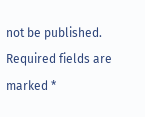not be published. Required fields are marked *